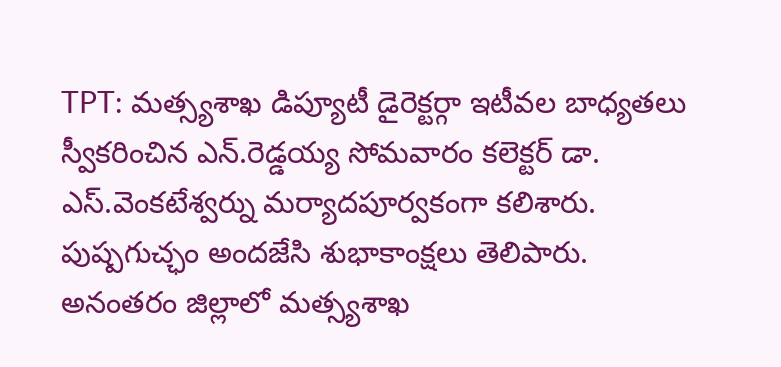TPT: మత్స్యశాఖ డిప్యూటీ డైరెక్టర్గా ఇటీవల బాధ్యతలు స్వీకరించిన ఎన్.రెడ్డయ్య సోమవారం కలెక్టర్ డా. ఎస్.వెంకటేశ్వర్ను మర్యాదపూర్వకంగా కలిశారు. పుష్పగుచ్ఛం అందజేసి శుభాకాంక్షలు తెలిపారు. అనంతరం జిల్లాలో మత్స్యశాఖ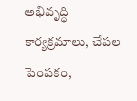అభివృద్ధి కార్యక్రమాలు, చేపల పెంపకం,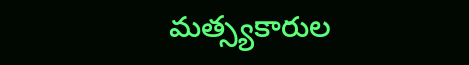మత్స్యకారుల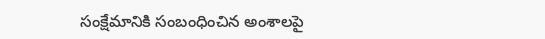సంక్షేమానికి సంబంధించిన అంశాలపై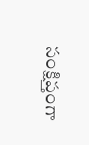సంక్షిప్తంగా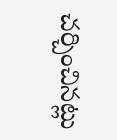చర్చించినట్లు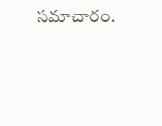సమాచారం.